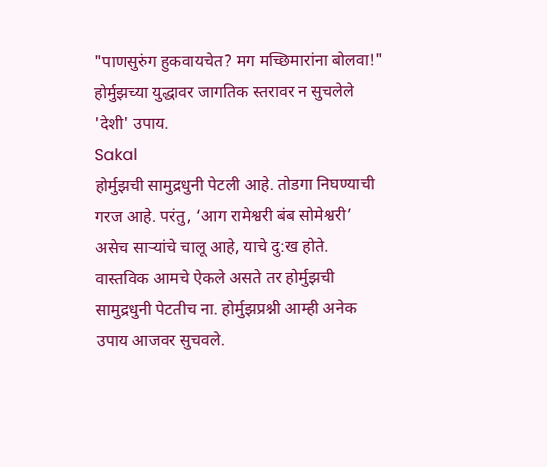"पाणसुरुंग हुकवायचेत? मग मच्छिमारांना बोलवा!" होर्मुझच्या युद्धावर जागतिक स्तरावर न सुचलेले 'देशी' उपाय.
Sakal
होर्मुझची सामुद्रधुनी पेटली आहे. तोडगा निघण्याची गरज आहे. परंतु, ‘आग रामेश्वरी बंब सोमेश्वरी’ असेच साऱ्यांचे चालू आहे, याचे दु:ख होते. वास्तविक आमचे ऐकले असते तर होर्मुझची सामुद्रधुनी पेटतीच ना. होर्मुझप्रश्नी आम्ही अनेक उपाय आजवर सुचवले.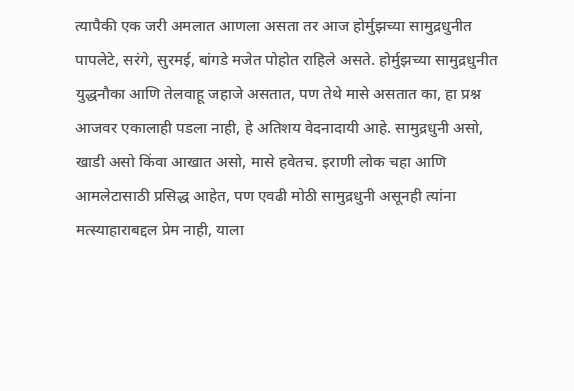त्यापैकी एक जरी अमलात आणला असता तर आज होर्मुझच्या सामुद्रधुनीत पापलेटे, सरंगे, सुरमई, बांगडे मजेत पोहोत राहिले असते. होर्मुझच्या सामुद्रधुनीत युद्धनौका आणि तेलवाहू जहाजे असतात, पण तेथे मासे असतात का, हा प्रश्न आजवर एकालाही पडला नाही, हे अतिशय वेदनादायी आहे. सामुद्रधुनी असो, खाडी असो किंवा आखात असो, मासे हवेतच. इराणी लोक चहा आणि आमलेटासाठी प्रसिद्ध आहेत, पण एवढी मोठी सामुद्रधुनी असूनही त्यांना मत्स्याहाराबद्दल प्रेम नाही, याला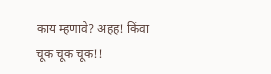काय म्हणावे? अहह! किंवा चूक चूक चूक!!